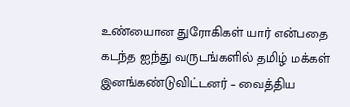உண்யைான துரோகிகள் யார் என்பதை கடந்த ஐந்து வருடங்களில் தமிழ் மக்கள் இனங்கண்டுவிட்டனர் – வைத்திய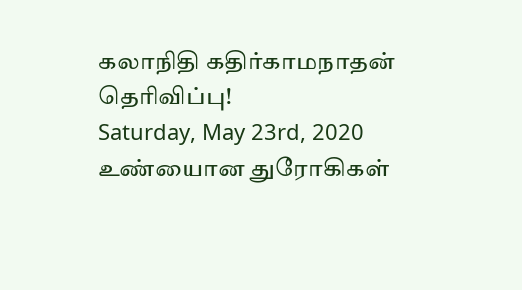கலாநிதி கதிர்காமநாதன் தெரிவிப்பு!
Saturday, May 23rd, 2020
உண்யைான துரோகிகள்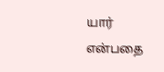யார் என்பதை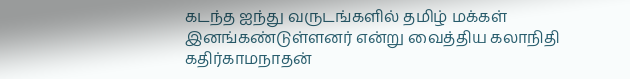கடந்த ஐந்து வருடங்களில் தமிழ் மக்கள் இனங்கண்டுள்ளனர் என்று வைத்திய கலாநிதி கதிர்காமநாதன்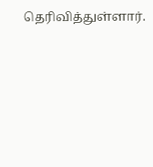தெரிவித்துள்ளார்.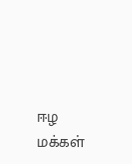ஈழ மக்கள்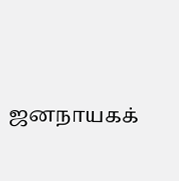ஜனநாயகக்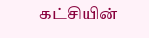கட்சியின்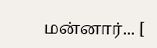மன்னார்... [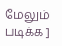மேலும் படிக்க ]